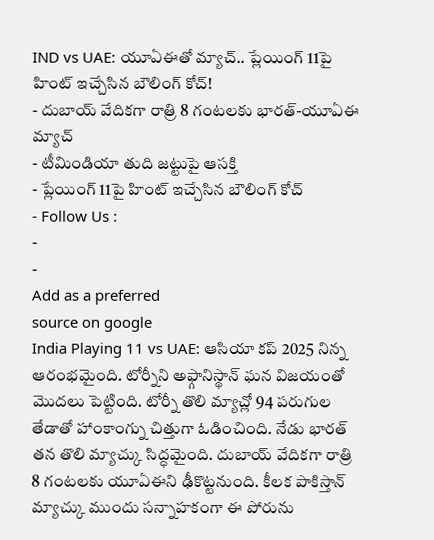IND vs UAE: యూఏఈతో మ్యాచ్.. ప్లేయింగ్ 11పై హింట్ ఇచ్చేసిన బౌలింగ్ కోచ్!
- దుబాయ్ వేదికగా రాత్రి 8 గంటలకు భారత్-యూఏఈ మ్యాచ్
- టీమిండియా తుది జట్టుపై ఆసక్తి
- ప్లేయింగ్ 11పై హింట్ ఇచ్చేసిన బౌలింగ్ కోచ్
- Follow Us :
-
-
Add as a preferred
source on google
India Playing 11 vs UAE: ఆసియా కప్ 2025 నిన్న ఆరంభమైంది. టోర్నీని అఫ్గానిస్థాన్ ఘన విజయంతో మొదలు పెట్టింది. టోర్నీ తొలి మ్యాచ్లో 94 పరుగుల తేడాతో హాంకాంగ్ను చిత్తుగా ఓడించింది. నేడు భారత్ తన తొలి మ్యాచ్కు సిద్ధమైంది. దుబాయ్ వేదికగా రాత్రి 8 గంటలకు యూఏఈని ఢీకొట్టనుంది. కీలక పాకిస్తాన్ మ్యాచ్కు ముందు సన్నాహకంగా ఈ పోరును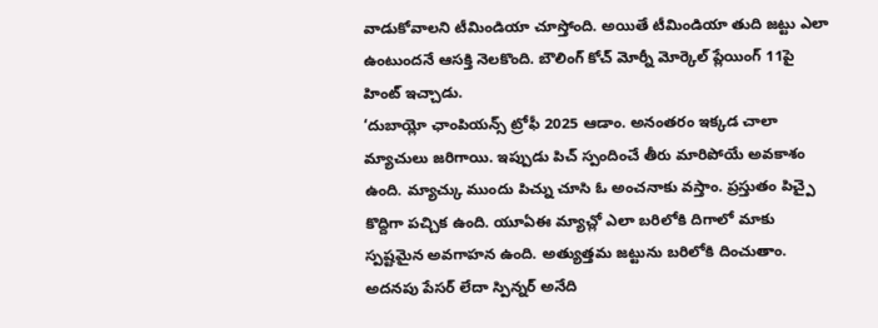వాడుకోవాలని టీమిండియా చూస్తోంది. అయితే టీమిండియా తుది జట్టు ఎలా ఉంటుందనే ఆసక్తి నెలకొంది. బౌలింగ్ కోచ్ మోర్నీ మోర్కెల్ ప్లేయింగ్ 11పై హింట్ ఇచ్చాడు.
‘దుబాయ్లో ఛాంపియన్స్ ట్రోఫీ 2025 ఆడాం. అనంతరం ఇక్కడ చాలా మ్యాచులు జరిగాయి. ఇప్పుడు పిచ్ స్పందించే తీరు మారిపోయే అవకాశం ఉంది. మ్యాచ్కు ముందు పిచ్ను చూసి ఓ అంచనాకు వస్తాం. ప్రస్తుతం పిచ్పై కొద్దిగా పచ్చిక ఉంది. యూఏఈ మ్యాచ్లో ఎలా బరిలోకి దిగాలో మాకు స్పష్టమైన అవగాహన ఉంది. అత్యుత్తమ జట్టును బరిలోకి దించుతాం. అదనపు పేసర్ లేదా స్పిన్నర్ అనేది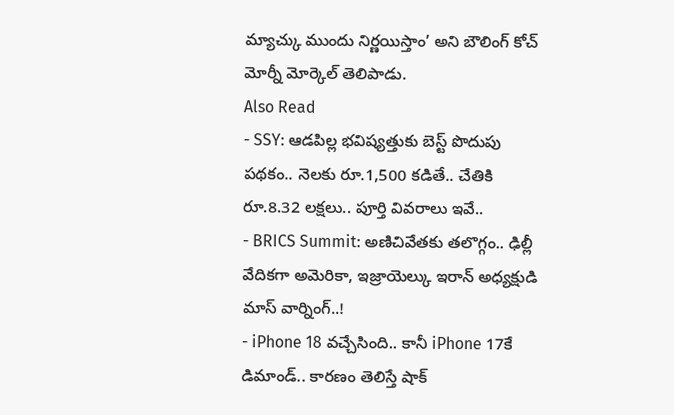మ్యాచ్కు ముందు నిర్ణయిస్తాం’ అని బౌలింగ్ కోచ్ మోర్నీ మోర్కెల్ తెలిపాడు.
Also Read
- SSY: ఆడపిల్ల భవిష్యత్తుకు బెస్ట్ పొదుపు పథకం.. నెలకు రూ.1,500 కడితే.. చేతికి రూ.8.32 లక్షలు.. పూర్తి వివరాలు ఇవే..
- BRICS Summit: అణిచివేతకు తలొగ్గం.. ఢిల్లీ వేదికగా అమెరికా, ఇజ్రాయెల్కు ఇరాన్ అధ్యక్షుడి మాస్ వార్నింగ్..!
- iPhone 18 వచ్చేసింది.. కానీ iPhone 17కే డిమాండ్.. కారణం తెలిస్తే షాక్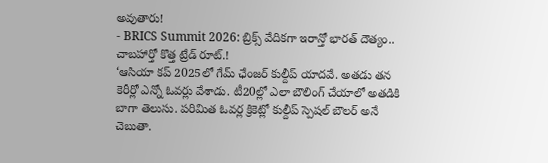అవుతారు!
- BRICS Summit 2026: బ్రిక్స్ వేదికగా ఇరాన్తో భారత్ దౌత్యం.. చాబహార్తో కొత్త ట్రేడ్ రూట్.!
‘ఆసియా కప్ 2025లో గేమ్ ఛేంజర్ కుల్దీప్ యాదవే. అతడు తన కెరీర్లో ఎన్నో ఓవర్లు వేశాడు. టీ20ల్లో ఎలా బౌలింగ్ చేయాలో అతడికి బాగా తెలుసు. పరిమిత ఓవర్ల క్రికెట్లో కుల్దీప్ స్పెషల్ బౌలర్ అనే చెబుతా.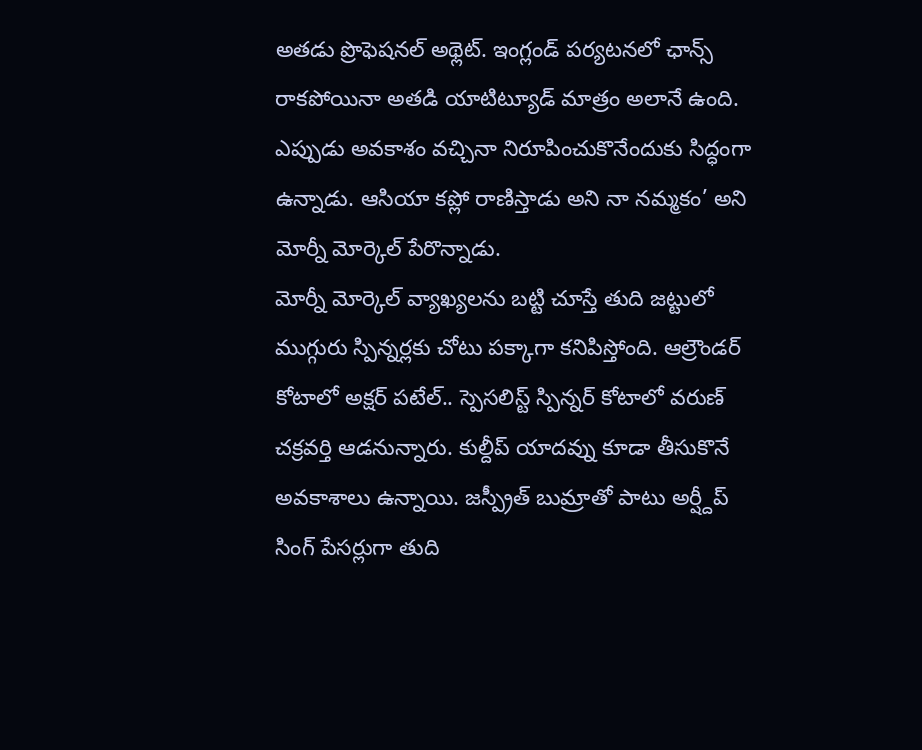అతడు ప్రొఫెషనల్ అథ్లెట్. ఇంగ్లండ్ పర్యటనలో ఛాన్స్ రాకపోయినా అతడి యాటిట్యూడ్ మాత్రం అలానే ఉంది. ఎప్పుడు అవకాశం వచ్చినా నిరూపించుకొనేందుకు సిద్ధంగా ఉన్నాడు. ఆసియా కప్లో రాణిస్తాడు అని నా నమ్మకం’ అని మోర్నీ మోర్కెల్ పేరొన్నాడు.
మోర్నీ మోర్కెల్ వ్యాఖ్యలను బట్టి చూస్తే తుది జట్టులో ముగ్గురు స్పిన్నర్లకు చోటు పక్కాగా కనిపిస్తోంది. ఆల్రౌండర్ కోటాలో అక్షర్ పటేల్.. స్పెసలిస్ట్ స్పిన్నర్ కోటాలో వరుణ్ చక్రవర్తి ఆడనున్నారు. కుల్దీప్ యాదవ్ను కూడా తీసుకొనే అవకాశాలు ఉన్నాయి. జస్ప్రీత్ బుమ్రాతో పాటు అర్ష్దీప్ సింగ్ పేసర్లుగా తుది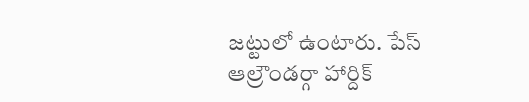జట్టులో ఉంటారు. పేస్ ఆల్రౌండర్గా హార్దిక్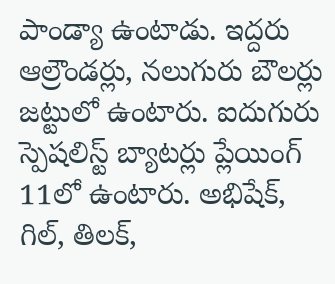పాండ్యా ఉంటాడు. ఇద్దరు ఆల్రౌండర్లు, నలుగురు బౌలర్లు జట్టులో ఉంటారు. ఐదుగురు స్పెషలిస్ట్ బ్యాటర్లు ప్లేయింగ్ 11లో ఉంటారు. అభిషేక్, గిల్, తిలక్,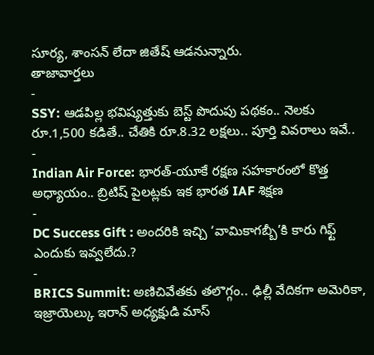సూర్య, శాంసన్ లేదా జితేష్ ఆడనున్నారు.
తాజావార్తలు
-
SSY: ఆడపిల్ల భవిష్యత్తుకు బెస్ట్ పొదుపు పథకం.. నెలకు రూ.1,500 కడితే.. చేతికి రూ.8.32 లక్షలు.. పూర్తి వివరాలు ఇవే..
-
Indian Air Force: భారత్-యూకే రక్షణ సహకారంలో కొత్త అధ్యాయం.. బ్రిటిష్ పైలట్లకు ఇక భారత IAF శిక్షణ
-
DC Success Gift : అందరికి ఇచ్చి ‘వామికాగబ్బీ’కి కారు గిఫ్ట్ ఎందుకు ఇవ్వలేదు.?
-
BRICS Summit: అణిచివేతకు తలొగ్గం.. ఢిల్లీ వేదికగా అమెరికా, ఇజ్రాయెల్కు ఇరాన్ అధ్యక్షుడి మాస్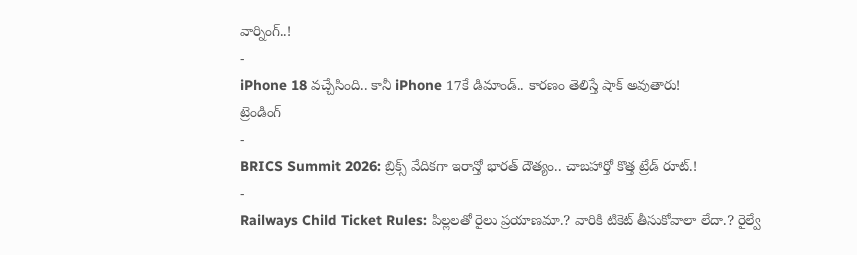వార్నింగ్..!
-
iPhone 18 వచ్చేసింది.. కానీ iPhone 17కే డిమాండ్.. కారణం తెలిస్తే షాక్ అవుతారు!
ట్రెండింగ్
-
BRICS Summit 2026: బ్రిక్స్ వేదికగా ఇరాన్తో భారత్ దౌత్యం.. చాబహార్తో కొత్త ట్రేడ్ రూట్.!
-
Railways Child Ticket Rules: పిల్లలతో రైలు ప్రయాణమా.? వారికి టికెట్ తీసుకోవాలా లేదా.? రైల్వే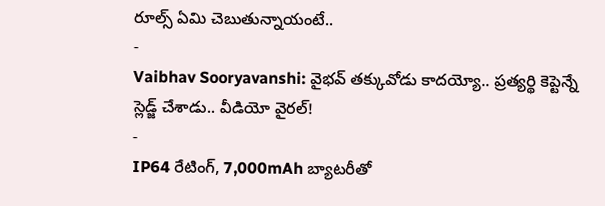రూల్స్ ఏమి చెబుతున్నాయంటే..
-
Vaibhav Sooryavanshi: వైభవ్ తక్కువోడు కాదయ్యో.. ప్రత్యర్థి కెప్టెన్నే స్లెడ్జ్ చేశాడు.. వీడియో వైరల్!
-
IP64 రేటింగ్, 7,000mAh బ్యాటరీతో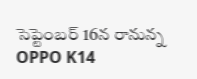సెప్టెంబర్ 16న రానున్న OPPO K14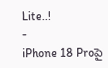Lite..!
-
iPhone 18 Proపై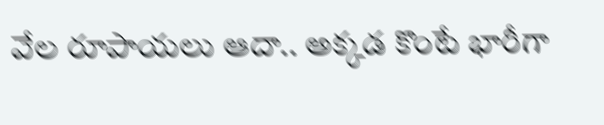వేల రూపాయలు ఆదా.. అక్కడ కొంటే భారీగా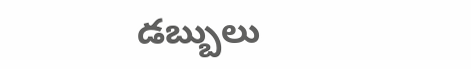డబ్బులు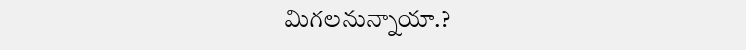మిగలనున్నాయా.?